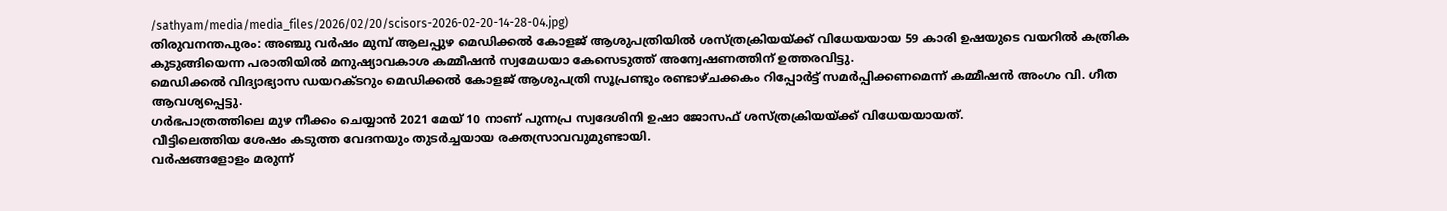/sathyam/media/media_files/2026/02/20/scisors-2026-02-20-14-28-04.jpg)
തിരുവനന്തപുരം: അഞ്ചു വർഷം മുമ്പ് ആലപ്പുഴ മെഡിക്കൽ കോളജ് ആശുപത്രിയിൽ ശസ്ത്രക്രിയയ്ക്ക് വിധേയയായ 59 കാരി ഉഷയുടെ വയറിൽ കത്രിക കുടുങ്ങിയെന്ന പരാതിയിൽ മനുഷ്യാവകാശ കമ്മീഷൻ സ്വമേധയാ കേസെടുത്ത് അന്വേഷണത്തിന് ഉത്തരവിട്ടു.
മെഡിക്കൽ വിദ്യാഭ്യാസ ഡയറക്ടറും മെഡിക്കൽ കോളജ് ആശുപത്രി സൂപ്രണ്ടും രണ്ടാഴ്ചക്കകം റിപ്പോർട്ട് സമർപ്പിക്കണമെന്ന് കമ്മീഷൻ അംഗം വി. ഗീത ആവശ്യപ്പെട്ടു.
ഗർഭപാത്രത്തിലെ മുഴ നീക്കം ചെയ്യാൻ 2021 മേയ് 10 നാണ് പുന്നപ്ര സ്വദേശിനി ഉഷാ ജോസഫ് ശസ്ത്രക്രിയയ്ക്ക് വിധേയയായത്.
വീട്ടിലെത്തിയ ശേഷം കടുത്ത വേദനയും തുടർച്ചയായ രക്തസ്രാവവുമുണ്ടായി.
വർഷങ്ങളോളം മരുന്ന്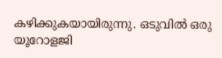കഴിക്കുകയായിരുന്നു. ഒടുവിൽ ഒരു യൂറോളജി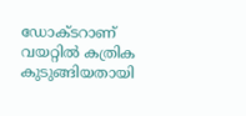ഡോക്ടറാണ് വയറ്റിൽ കത്രിക കുടുങ്ങിയതായി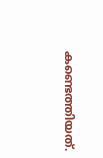കണ്ടെത്തിയത്.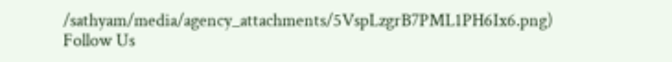/sathyam/media/agency_attachments/5VspLzgrB7PML1PH6Ix6.png)
Follow Us